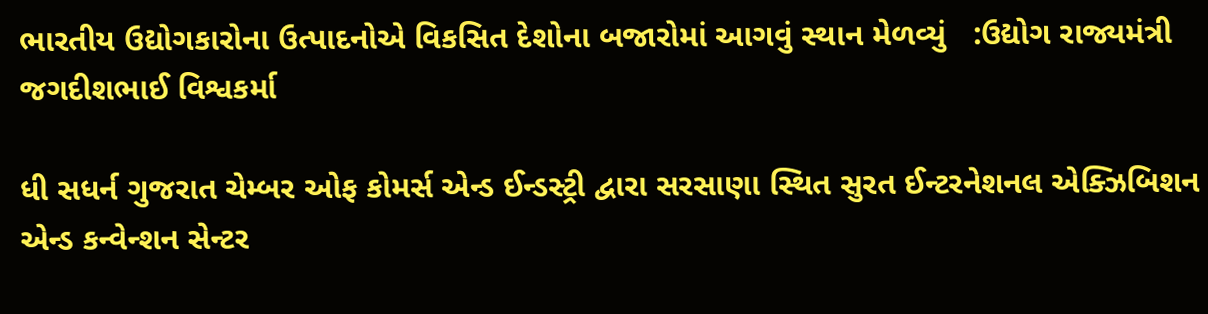ભારતીય ઉદ્યોગકારોના ઉત્પાદનોએ વિકસિત દેશોના બજારોમાં આગવું સ્થાન મેળવ્યું   :ઉદ્યોગ રાજ્યમંત્રી જગદીશભાઈ વિશ્વકર્મા

ધી સધર્ન ગુજરાત ચેમ્બર ઓફ કોમર્સ એન્ડ ઈન્ડસ્ટ્રી દ્વારા સરસાણા સ્થિત સુરત ઈન્ટરનેશનલ એક્ઝિબિશન એન્ડ કન્વેન્શન સેન્ટર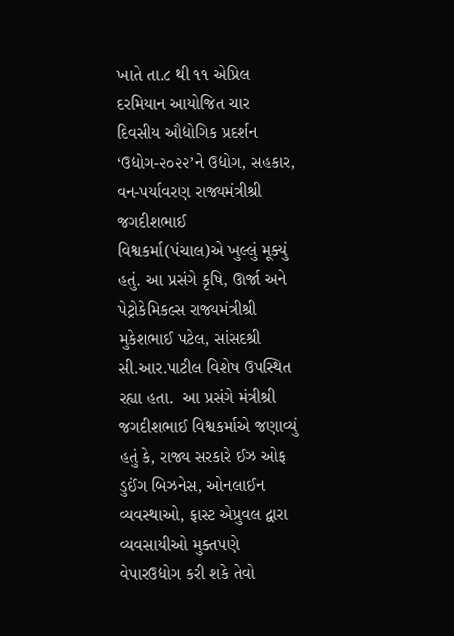ખાતે તા.૮ થી ૧૧ એપ્રિલ દરમિયાન આયોજિત ચાર દિવસીય ઔદ્યોગિક પ્રદર્શન ‘ઉદ્યોગ-૨૦૨૨’ને ઉદ્યોગ, સહકાર, વન-પર્યાવરણ રાજ્યમંત્રીશ્રી જગદીશભાઈ વિશ્વકર્મા(પંચાલ)એ ખુલ્લું મૂક્યું હતું. આ પ્રસંગે કૃષિ, ઊર્જા અને પેટ્રોકેમિકલ્સ રાજ્યમંત્રીશ્રી મુકેશભાઈ પટેલ, સાંસદશ્રી સી.આર.પાટીલ વિશેષ ઉપસ્થિત રહ્યા હતા.  આ પ્રસંગે મંત્રીશ્રી જગદીશભાઈ વિશ્વકર્માએ જણાવ્યું હતું કે, રાજ્ય સરકારે ઈઝ ઓફ ડુઈંગ બિઝનેસ, ઓનલાઈન વ્યવસ્થાઓ, ફાસ્ટ એપ્રુવલ દ્વારા વ્યવસાયીઓ મુક્તપણે વેપારઉદ્યોગ કરી શકે તેવો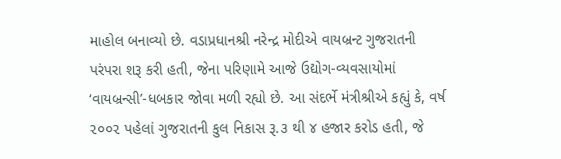માહોલ બનાવ્યો છે. વડાપ્રધાનશ્રી નરેન્દ્ર મોદીએ વાયબ્રન્ટ ગુજરાતની પરંપરા શરૂ કરી હતી, જેના પરિણામે આજે ઉદ્યોગ-વ્યવસાયોમાં ‘વાયબ્રન્સી’-ધબકાર જોવા મળી રહ્યો છે. આ સંદર્ભે મંત્રીશ્રીએ કહ્યું કે, વર્ષ ૨૦૦૨ પહેલાં ગુજરાતની કુલ નિકાસ રૂ.૩ થી ૪ હજાર કરોડ હતી, જે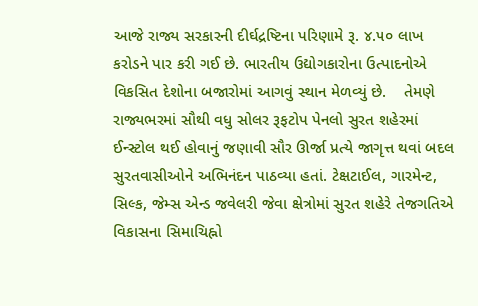આજે રાજ્ય સરકારની દીર્ઘદ્રષ્ટિના પરિણામે રૂ. ૪.૫૦ લાખ કરોડને પાર કરી ગઈ છે. ભારતીય ઉદ્યોગકારોના ઉત્પાદનોએ વિકસિત દેશોના બજારોમાં આગવું સ્થાન મેળવ્યું છે.    તેમણે રાજ્યભરમાં સૌથી વધુ સોલર રૂફટોપ પેનલો સુરત શહેરમાં ઈન્સ્ટોલ થઈ હોવાનું જણાવી સૌર ઊર્જા પ્રત્યે જાગૃત્ત થવાં બદલ સુરતવાસીઓને અભિનંદન પાઠવ્યા હતાં. ટેક્ષટાઈલ, ગારમેન્ટ, સિલ્ક, જેમ્સ એન્ડ જવેલરી જેવા ક્ષેત્રોમાં સુરત શહેરે તેજગતિએ વિકાસના સિમાચિહ્નો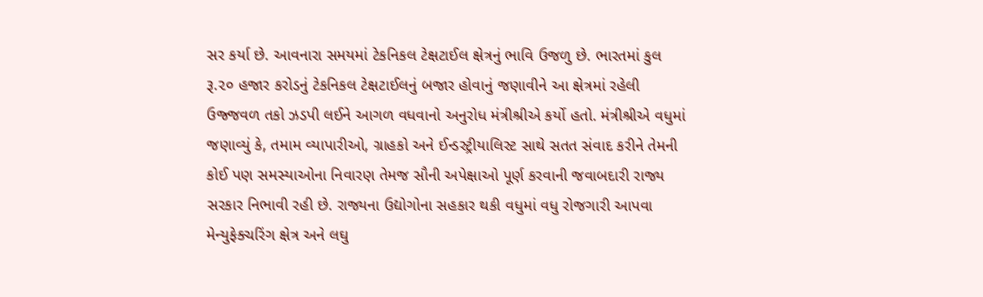સર કર્યા છે. આવનારા સમયમાં ટેકનિકલ ટેક્ષટાઈલ ક્ષેત્રનું ભાવિ ઉજળુ છે. ભારતમાં કુલ રૂ.૨૦ હજાર કરોડનું ટેકનિકલ ટેક્ષટાઈલનું બજાર હોવાનું જણાવીને આ ક્ષેત્રમાં રહેલી ઉજ્જવળ તકો ઝડપી લઈને આગળ વધવાનો અનુરોધ મંત્રીશ્રીએ કર્યો હતો. મંત્રીશ્રીએ વધુમાં જણાવ્યું કે, તમામ વ્યાપારીઓ, ગ્રાહકો અને ઈન્ડસ્ટ્રીયાલિસ્ટ સાથે સતત સંવાદ કરીને તેમની કોઈ પણ સમસ્યાઓના નિવારણ તેમજ સૌની અપેક્ષાઓ પૂર્ણ કરવાની જવાબદારી રાજ્ય સરકાર નિભાવી રહી છે. રાજ્યના ઉદ્યોગોના સહકાર થકી વધુમાં વધુ રોજગારી આપવા મેન્યુફેક્ચરિંગ ક્ષેત્ર અને લઘુ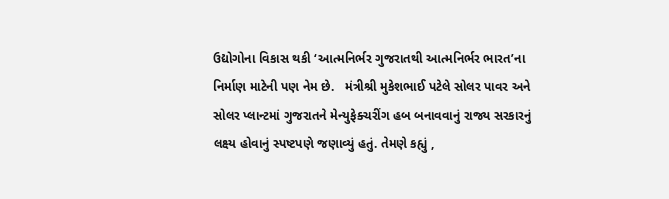ઉદ્યોગોના વિકાસ થકી ‘આત્મનિર્ભર ગુજરાતથી આત્મનિર્ભર ભારત’ના નિર્માણ માટેની પણ નેમ છે.   મંત્રીશ્રી મુકેશભાઈ પટેલે સોલર પાવર અને સોલર પ્લાન્ટમાં ગુજરાતને મેન્યુફેક્ચરીંગ હબ બનાવવાનું રાજ્ય સરકારનું લક્ષ્ય હોવાનું સ્પષ્ટપણે જણાવ્યું હતું. તેમણે કહ્યું ,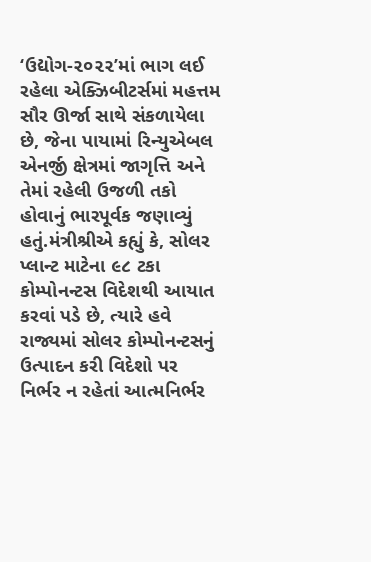‘ઉદ્યોગ-૨૦૨૨’માં ભાગ લઈ રહેલા એક્ઝિબીટર્સમાં મહત્તમ સૌર ઊર્જા સાથે સંકળાયેલા છે, જેના પાયામાં રિન્યુએબલ એનર્જી ક્ષેત્રમાં જાગૃત્તિ અને તેમાં રહેલી ઉજળી તકો હોવાનું ભારપૂર્વક જણાવ્યું હતું.મંત્રીશ્રીએ કહ્યું કે, સોલર પ્લાન્ટ માટેના ૯૮ ટકા કોમ્પોનન્ટસ વિદેશથી આયાત કરવાં પડે છે, ત્યારે હવે રાજ્યમાં સોલર કોમ્પોનન્ટસનું ઉત્પાદન કરી વિદેશો પર નિર્ભર ન રહેતાં આત્મનિર્ભર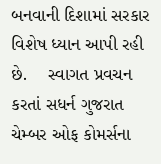બનવાની દિશામાં સરકાર વિશેષ ધ્યાન આપી રહી છે.    સ્વાગત પ્રવચન કરતાં સધર્ન ગુજરાત ચેમ્બર ઓફ કોમર્સના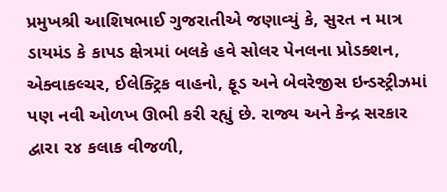પ્રમુખશ્રી આશિષભાઈ ગુજરાતીએ જણાવ્યું કે, સુરત ન માત્ર ડાયમંડ કે કાપડ ક્ષેત્રમાં બલકે હવે સોલર પેનલના પ્રોડક્શન, એક્વાકલ્ચર, ઈલેક્ટ્રિક વાહનો, ફૂડ અને બેવરેજીસ ઇન્ડસ્ટ્રીઝમાં પણ નવી ઓળખ ઊભી કરી રહ્યું છે. રાજ્ય અને કેન્દ્ર સરકાર દ્વારા ૨૪ કલાક વીજળી,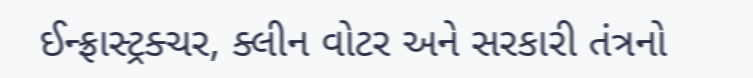ઈન્ફ્રાસ્ટ્રક્ચર, ક્લીન વોટર અને સરકારી તંત્રનો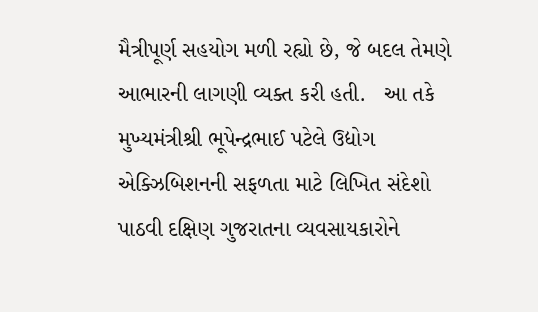મૈત્રીપૂર્ણ સહયોગ મળી રહ્યો છે, જે બદલ તેમણે આભારની લાગણી વ્યક્ત કરી હતી.   આ તકે મુખ્યમંત્રીશ્રી ભૂપેન્દ્રભાઈ પટેલે ઉદ્યોગ એક્ઝિબિશનની સફળતા માટે લિખિત સંદેશો પાઠવી દક્ષિણ ગુજરાતના વ્યવસાયકારોને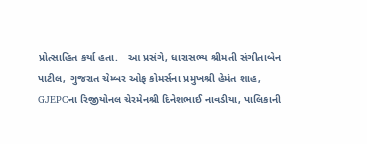પ્રોત્સાહિત કર્યા હતા.   આ પ્રસંગે, ધારાસભ્ય શ્રીમતી સંગીતાબેન પાટીલ, ગુજરાત ચેમ્બર ઓફ કોમર્સના પ્રમુખશ્રી હેમંત શાહ, GJEPCના રિજીયોનલ ચેરમેનશ્રી દિનેશભાઈ નાવડીયા, પાલિકાની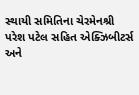સ્થાયી સમિતિના ચેરમેનશ્રી પરેશ પટેલ સહિત એક્ઝિબીટર્સ અને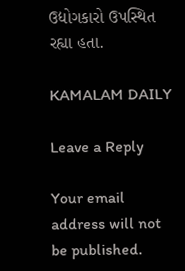ઉદ્યોગકારો ઉપસ્થિત રહ્યા હતા.

KAMALAM DAILY

Leave a Reply

Your email address will not be published.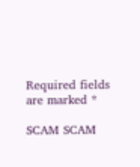Required fields are marked *

SCAM SCAM